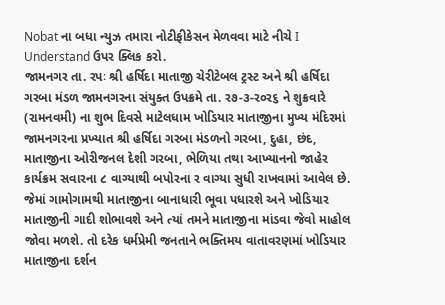Nobat ના બધા ન્યુઝ તમારા નોટીફીકેસન મેળવવા માટે નીચે I Understand ઉપર ક્લિક કરો.
જામનગર તા. રપઃ શ્રી હર્ષિદા માતાજી ચેરીટેબલ ટ્રસ્ટ અને શ્રી હર્ષિદા ગરબા મંડળ જામનગરના સંયુક્ત ઉપક્રમે તા. ર૭-૩-ર૦ર૬ ને શુક્રવારે (રામનવમી) ના શુભ દિવસે માટેલધામ ખોડિયાર માતાજીના મુખ્ય મંદિરમાં જામનગરના પ્રખ્યાત શ્રી હર્ષિદા ગરબા મંડળનો ગરબા, દુહા, છંદ, માતાજીના ઓરીજનલ દેશી ગરબા, ભેળિયા તથા આખ્યાનનો જાહેર કાર્યક્રમ સવારના ૮ વાગ્યાથી બપોરના ર વાગ્યા સુધી રાખવામાં આવેલ છે. જેમાં ગામોગામથી માતાજીના બાનાધારી ભૂવા પધારશે અને ખોડિયાર માતાજીની ગાદી શોભાવશે અને ત્યાં તમને માતાજીના માંડવા જેવો માહોલ જોવા મળશે. તો દરેક ધર્મપ્રેમી જનતાને ભક્તિમય વાતાવરણમાં ખોડિયાર માતાજીના દર્શન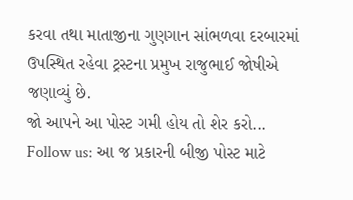કરવા તથા માતાજીના ગુણગાન સાંભળવા દરબારમાં ઉપસ્થિત રહેવા ટ્રસ્ટના પ્રમુખ રાજુભાઈ જોષીએ જણાવ્યું છે.
જો આપને આ પોસ્ટ ગમી હોય તો શેર કરો...
Follow us: આ જ પ્રકારની બીજી પોસ્ટ માટે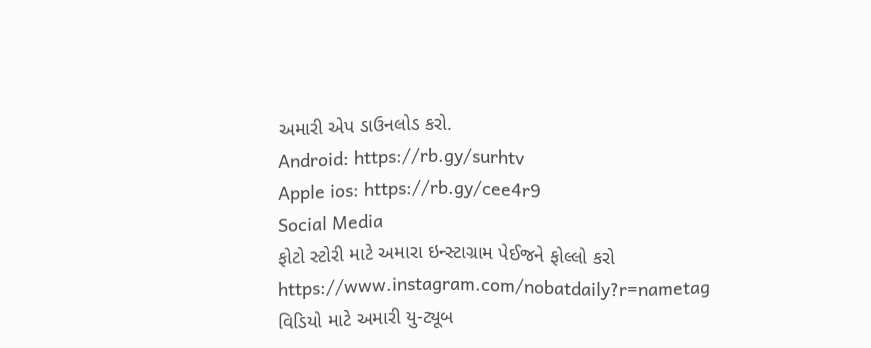અમારી એપ ડાઉનલોડ કરો.
Android: https://rb.gy/surhtv
Apple ios: https://rb.gy/cee4r9
Social Media
ફોટો સ્ટોરી માટે અમારા ઇન્સ્ટાગ્રામ પેઈજને ફોલ્લો કરો
https://www.instagram.com/nobatdaily?r=nametag
વિડિયો માટે અમારી યુ-ટ્યૂબ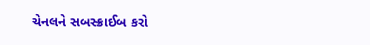ચેનલને સબસ્ક્રાઈબ કરો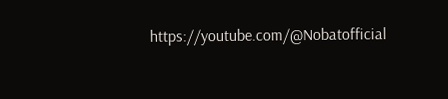https://youtube.com/@Nobatofficial